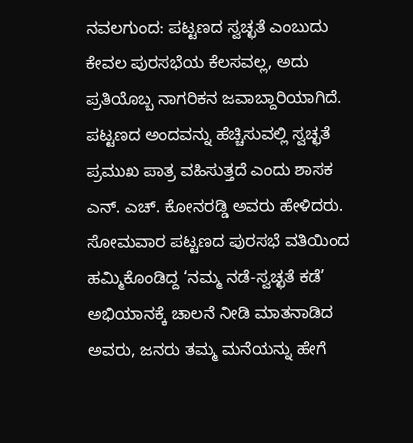ನವಲಗುಂದ: ಪಟ್ಟಣದ ಸ್ವಚ್ಛತೆ ಎಂಬುದು ಕೇವಲ ಪುರಸಭೆಯ ಕೆಲಸವಲ್ಲ, ಅದು ಪ್ರತಿಯೊಬ್ಬ ನಾಗರಿಕನ ಜವಾಬ್ದಾರಿಯಾಗಿದೆ. ಪಟ್ಟಣದ ಅಂದವನ್ನು ಹೆಚ್ಚಿಸುವಲ್ಲಿ ಸ್ವಚ್ಛತೆ ಪ್ರಮುಖ ಪಾತ್ರ ವಹಿಸುತ್ತದೆ ಎಂದು ಶಾಸಕ ಎನ್. ಎಚ್. ಕೋನರಡ್ಡಿ ಅವರು ಹೇಳಿದರು. ಸೋಮವಾರ ಪಟ್ಟಣದ ಪುರಸಭೆ ವತಿಯಿಂದ ಹಮ್ಮಿಕೊಂಡಿದ್ದ ‘ನಮ್ಮ ನಡೆ-ಸ್ವಚ್ಛತೆ ಕಡೆ’ ಅಭಿಯಾನಕ್ಕೆ ಚಾಲನೆ ನೀಡಿ ಮಾತನಾಡಿದ ಅವರು, ಜನರು ತಮ್ಮ ಮನೆಯನ್ನು ಹೇಗೆ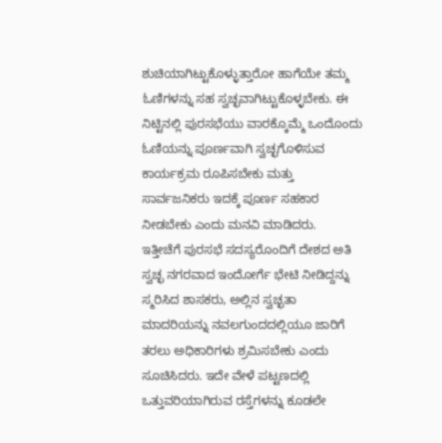ಶುಚಿಯಾಗಿಟ್ಟುಕೊಳ್ಳುತ್ತಾರೋ ಹಾಗೆಯೇ ತಮ್ಮ ಓಣಿಗಳನ್ನು ಸಹ ಸ್ವಚ್ಛವಾಗಿಟ್ಟುಕೊಳ್ಳಬೇಕು. ಈ ನಿಟ್ಟಿನಲ್ಲಿ ಪುರಸಭೆಯು ವಾರಕ್ಕೊಮ್ಮೆ ಒಂದೊಂದು ಓಣಿಯನ್ನು ಪೂರ್ಣವಾಗಿ ಸ್ವಚ್ಛಗೊಳಿಸುವ ಕಾರ್ಯಕ್ರಮ ರೂಪಿಸಬೇಕು ಮತ್ತು ಸಾರ್ವಜನಿಕರು ಇದಕ್ಕೆ ಪೂರ್ಣ ಸಹಕಾರ ನೀಡಬೇಕು ಎಂದು ಮನವಿ ಮಾಡಿದರು.
ಇತ್ತೀಚೆಗೆ ಪುರಸಭೆ ಸದಸ್ಯರೊಂದಿಗೆ ದೇಶದ ಅತಿ ಸ್ವಚ್ಛ ನಗರವಾದ ಇಂದೋರ್ಗೆ ಭೇಟಿ ನೀಡಿದ್ದನ್ನು ಸ್ಮರಿಸಿದ ಶಾಸಕರು, ಅಲ್ಲಿನ ಸ್ವಚ್ಛತಾ ಮಾದರಿಯನ್ನು ನವಲಗುಂದದಲ್ಲಿಯೂ ಜಾರಿಗೆ ತರಲು ಅಧಿಕಾರಿಗಳು ಶ್ರಮಿಸಬೇಕು ಎಂದು ಸೂಚಿಸಿದರು. ಇದೇ ವೇಳೆ ಪಟ್ಟಣದಲ್ಲಿ ಒತ್ತುವರಿಯಾಗಿರುವ ರಸ್ತೆಗಳನ್ನು ಕೂಡಲೇ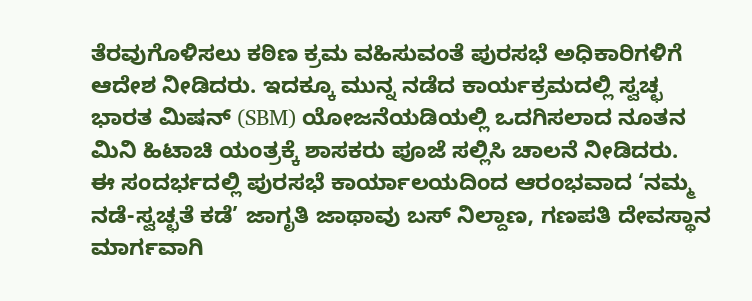ತೆರವುಗೊಳಿಸಲು ಕಠಿಣ ಕ್ರಮ ವಹಿಸುವಂತೆ ಪುರಸಭೆ ಅಧಿಕಾರಿಗಳಿಗೆ ಆದೇಶ ನೀಡಿದರು. ಇದಕ್ಕೂ ಮುನ್ನ ನಡೆದ ಕಾರ್ಯಕ್ರಮದಲ್ಲಿ ಸ್ವಚ್ಛ ಭಾರತ ಮಿಷನ್ (SBM) ಯೋಜನೆಯಡಿಯಲ್ಲಿ ಒದಗಿಸಲಾದ ನೂತನ ಮಿನಿ ಹಿಟಾಚಿ ಯಂತ್ರಕ್ಕೆ ಶಾಸಕರು ಪೂಜೆ ಸಲ್ಲಿಸಿ ಚಾಲನೆ ನೀಡಿದರು.
ಈ ಸಂದರ್ಭದಲ್ಲಿ ಪುರಸಭೆ ಕಾರ್ಯಾಲಯದಿಂದ ಆರಂಭವಾದ ‘ನಮ್ಮ ನಡೆ-ಸ್ವಚ್ಛತೆ ಕಡೆ’ ಜಾಗೃತಿ ಜಾಥಾವು ಬಸ್ ನಿಲ್ದಾಣ, ಗಣಪತಿ ದೇವಸ್ಥಾನ ಮಾರ್ಗವಾಗಿ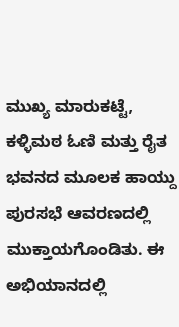ಮುಖ್ಯ ಮಾರುಕಟ್ಟೆ, ಕಳ್ಳಿಮಠ ಓಣಿ ಮತ್ತು ರೈತ ಭವನದ ಮೂಲಕ ಹಾಯ್ದು ಪುರಸಭೆ ಆವರಣದಲ್ಲಿ ಮುಕ್ತಾಯಗೊಂಡಿತು. ಈ ಅಭಿಯಾನದಲ್ಲಿ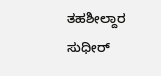ತಹಶೀಲ್ದಾರ ಸುಧೀರ್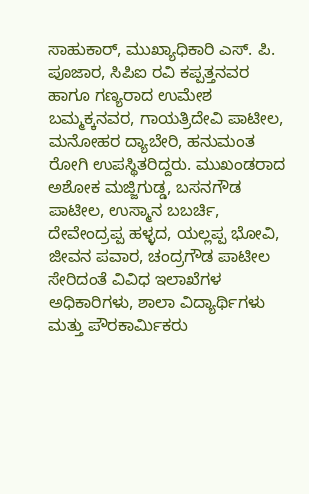ಸಾಹುಕಾರ್, ಮುಖ್ಯಾಧಿಕಾರಿ ಎಸ್. ಪಿ. ಪೂಜಾರ, ಸಿಪಿಐ ರವಿ ಕಪ್ಪತ್ತನವರ ಹಾಗೂ ಗಣ್ಯರಾದ ಉಮೇಶ ಬಮ್ಮಕ್ಕನವರ, ಗಾಯತ್ರಿದೇವಿ ಪಾಟೀಲ, ಮನೋಹರ ದ್ಯಾಬೇರಿ, ಹನುಮಂತ ರೋಗಿ ಉಪಸ್ಥಿತರಿದ್ದರು. ಮುಖಂಡರಾದ ಅಶೋಕ ಮಜ್ಜಿಗುಡ್ಡ, ಬಸನಗೌಡ ಪಾಟೀಲ, ಉಸ್ಮಾನ ಬಬರ್ಚಿ, ದೇವೇಂದ್ರಪ್ಪ ಹಳ್ಳದ, ಯಲ್ಲಪ್ಪ ಭೋವಿ, ಜೀವನ ಪವಾರ, ಚಂದ್ರಗೌಡ ಪಾಟೀಲ ಸೇರಿದಂತೆ ವಿವಿಧ ಇಲಾಖೆಗಳ ಅಧಿಕಾರಿಗಳು, ಶಾಲಾ ವಿದ್ಯಾರ್ಥಿಗಳು ಮತ್ತು ಪೌರಕಾರ್ಮಿಕರು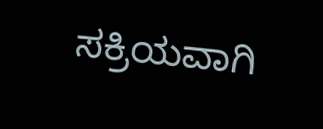ಸಕ್ರಿಯವಾಗಿ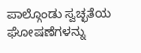ಪಾಲ್ಗೊಂಡು ಸ್ವಚ್ಛತೆಯ ಘೋಷಣೆಗಳನ್ನು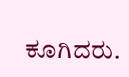ಕೂಗಿದರು.